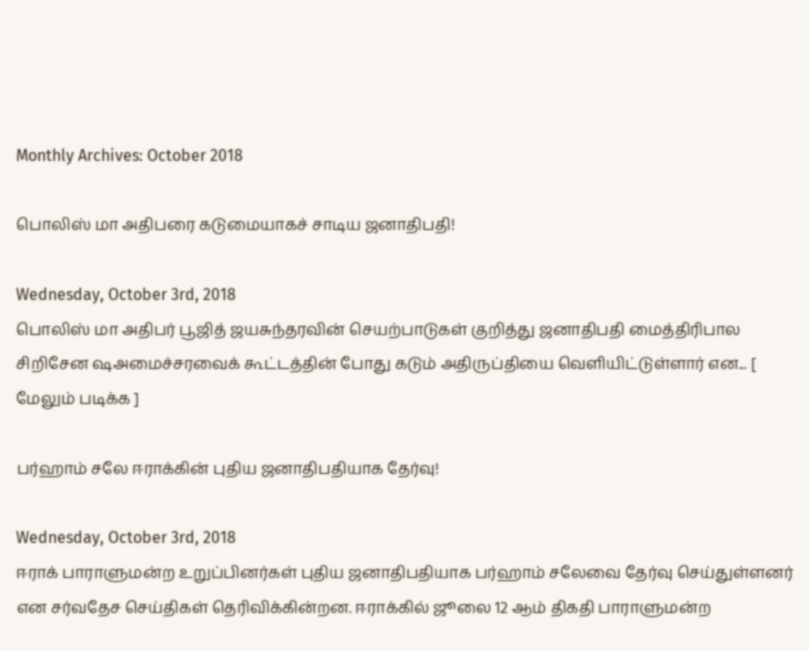Monthly Archives: October 2018

பொலிஸ் மா அதிபரை கடுமையாகச் சாடிய ஜனாதிபதி!

Wednesday, October 3rd, 2018
பொலிஸ் மா அதிபர் பூஜித் ஜயசுந்தரவின் செயற்பாடுகள் குறித்து ஜனாதிபதி மைத்திரிபால சிறிசேன ஷஅமைச்சரவைக் கூட்டத்தின் போது கடும் அதிருப்தியை வெளியிட்டுள்ளார் என... [ மேலும் படிக்க ]

பர்ஹாம் சலே ஈராக்கின் புதிய ஜனாதிபதியாக தேர்வு!

Wednesday, October 3rd, 2018
ஈராக் பாராளுமன்ற உறுப்பினர்கள் புதிய ஜனாதிபதியாக பர்ஹாம் சலேவை தேர்வு செய்துள்ளனர் என சர்வதேச செய்திகள் தெரிவிக்கின்றன. ஈராக்கில் ஜூலை 12 ஆம் திகதி பாராளுமன்ற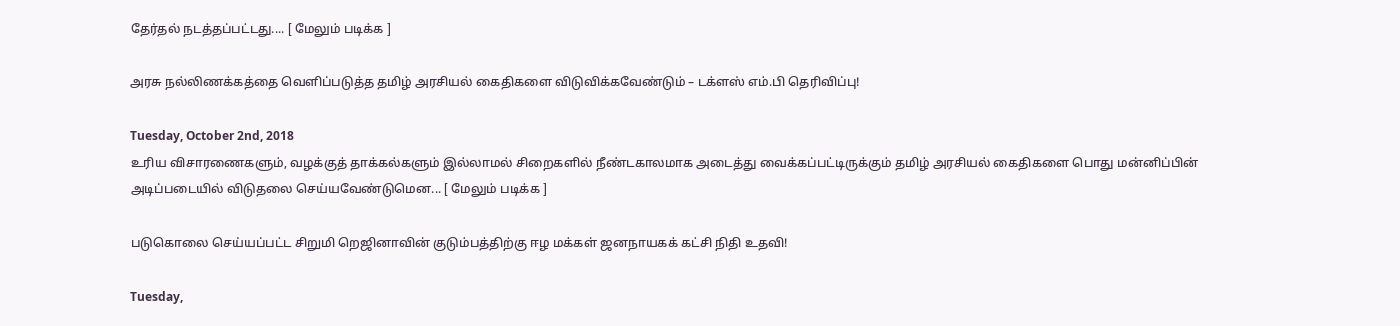தேர்தல் நடத்தப்பட்டது.... [ மேலும் படிக்க ]

அரசு நல்லிணக்கத்தை வெளிப்படுத்த தமிழ் அரசியல் கைதிகளை விடுவிக்கவேண்டும் – டக்ளஸ் எம்.பி தெரிவிப்பு!

Tuesday, October 2nd, 2018
உரிய விசாரணைகளும், வழக்குத் தாக்கல்களும் இல்லாமல் சிறைகளில் நீண்டகாலமாக அடைத்து வைக்கப்பட்டிருக்கும் தமிழ் அரசியல் கைதிகளை பொது மன்னிப்பின் அடிப்படையில் விடுதலை செய்யவேண்டுமென... [ மேலும் படிக்க ]

படுகொலை செய்யப்பட்ட சிறுமி றெஜினாவின் குடும்பத்திற்கு ஈழ மக்கள் ஜனநாயகக் கட்சி நிதி உதவி!

Tuesday,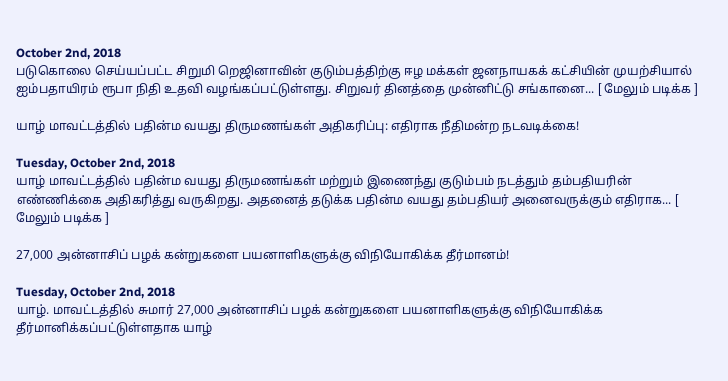October 2nd, 2018
படுகொலை செய்யப்பட்ட சிறுமி றெஜினாவின் குடும்பத்திற்கு ஈழ மக்கள் ஜனநாயகக் கட்சியின் முயற்சியால் ஐம்பதாயிரம் ரூபா நிதி உதவி வழங்கப்பட்டுள்ளது. சிறுவர் தினத்தை முன்னிட்டு சங்கானை... [ மேலும் படிக்க ]

யாழ் மாவட்டத்தில் பதின்ம வயது திருமணங்கள் அதிகரிப்பு: எதிராக நீதிமன்ற நடவடிக்கை!

Tuesday, October 2nd, 2018
யாழ் மாவட்டத்தில் பதின்ம வயது திருமணங்கள் மற்றும் இணைந்து குடும்பம் நடத்தும் தம்பதியரின் எண்ணிக்கை அதிகரித்து வருகிறது. அதனைத் தடுக்க பதின்ம வயது தம்பதியர் அனைவருக்கும் எதிராக... [ மேலும் படிக்க ]

27,000 அன்னாசிப் பழக் கன்றுகளை பயனாளிகளுக்கு விநியோகிக்க தீர்மானம்!

Tuesday, October 2nd, 2018
யாழ். மாவட்டத்தில் சுமார் 27,000 அன்னாசிப் பழக் கன்றுகளை பயனாளிகளுக்கு விநியோகிக்க தீர்மானிக்கப்பட்டுள்ளதாக யாழ்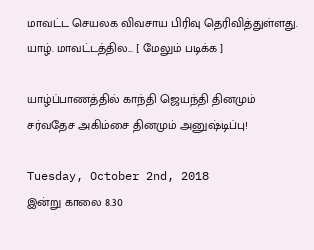மாவட்ட செயலக விவசாய பிரிவு தெரிவித்துள்ளது. யாழ். மாவட்டத்தில... [ மேலும் படிக்க ]

யாழ்ப்பாணத்தில் காந்தி ஜெயந்தி தினமும் சர்வதேச அகிம்சை தினமும் அனுஷ்டிப்பு!

Tuesday, October 2nd, 2018
இன்று காலை 8.30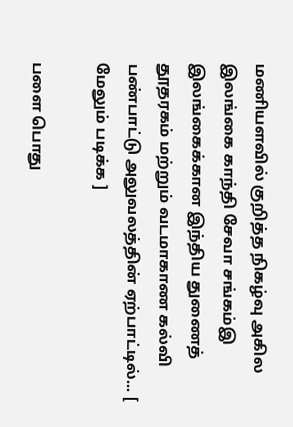மணியளவில் குறித்த நிகழ்வு அகில இலங்கை காந்தி சேவா சங்கம்இ இலங்கைக்கான இந்திய துணைத் தூதரகம் மற்றும் வடமாகாண கல்வி பண்பாட்டு அலுவலத்தின் ஏற்பாட்டில்... [ மேலும் படிக்க ]

பளை பொது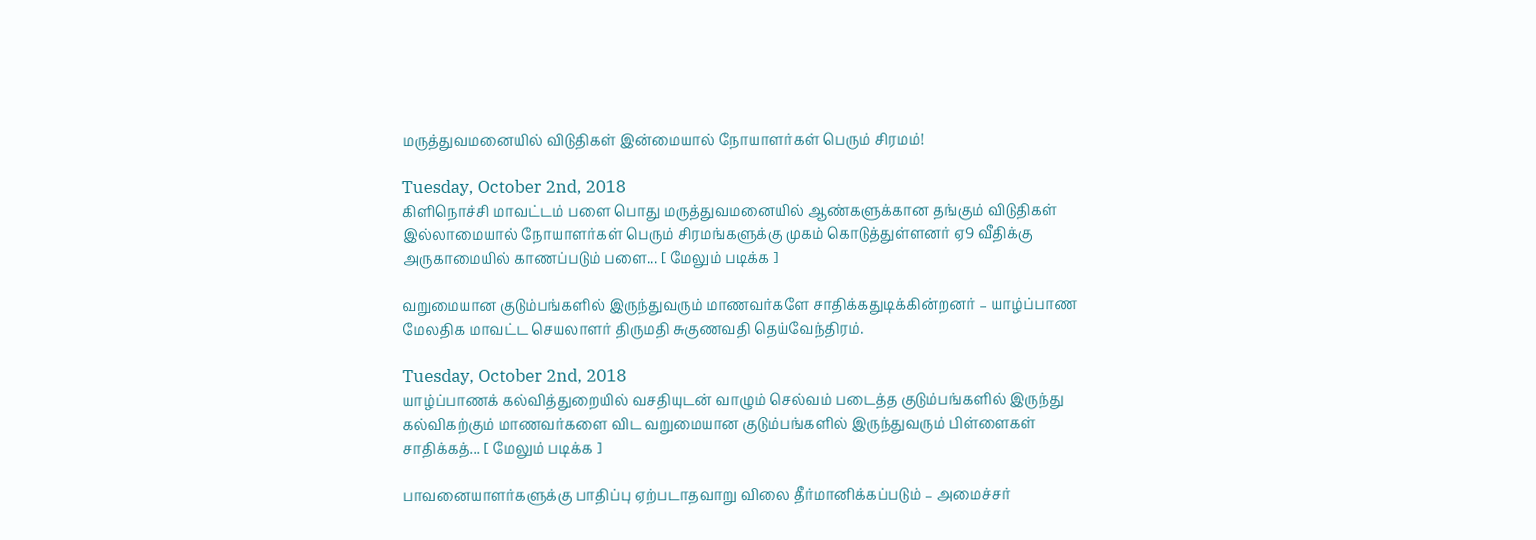மருத்துவமனையில் விடுதிகள் இன்மையால் நோயாளர்கள் பெரும் சிரமம்!

Tuesday, October 2nd, 2018
கிளிநொச்சி மாவட்டம் பளை பொது மருத்துவமனையில் ஆண்களுக்கான தங்கும் விடுதிகள் இல்லாமையால் நோயாளர்கள் பெரும் சிரமங்களுக்கு முகம் கொடுத்துள்ளனர் ஏ9 வீதிக்கு அருகாமையில் காணப்படும் பளை... [ மேலும் படிக்க ]

வறுமையான குடும்பங்களில் இருந்துவரும் மாணவர்களே சாதிக்கதுடிக்கின்றனர் – யாழ்ப்பாண மேலதிக மாவட்ட செயலாளர் திருமதி சுகுணவதி தெய்வேந்திரம்.

Tuesday, October 2nd, 2018
யாழ்ப்பாணக் கல்வித்துறையில் வசதியுடன் வாழும் செல்வம் படைத்த குடும்பங்களில் இருந்து கல்விகற்கும் மாணவர்களை விட வறுமையான குடும்பங்களில் இருந்துவரும் பிள்ளைகள் சாதிக்கத்... [ மேலும் படிக்க ]

பாவனையாளர்களுக்கு பாதிப்பு ஏற்படாதவாறு விலை தீர்மானிக்கப்படும் – அமைச்சர்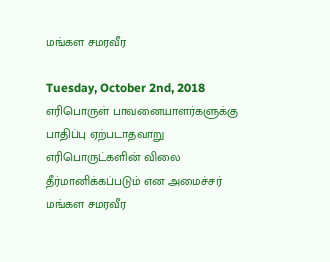மங்கள சமரவீர

Tuesday, October 2nd, 2018
எரிபொருள் பாவனையாளர்களுக்கு பாதிப்பு ஏற்படாதவாறு எரிபொருட்களின் விலை தீர்மானிக்கப்படும் என அமைச்சர் மங்கள சமரவீர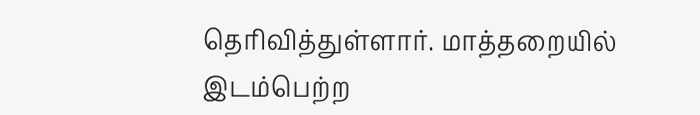தெரிவித்துள்ளார். மாத்தறையில் இடம்பெற்ற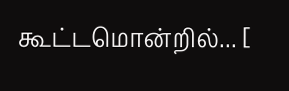கூட்டமொன்றில்... [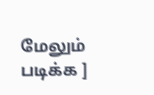மேலும் படிக்க ]